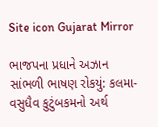Site icon Gujarat Mirror

ભાજપના પ્રધાને અઝાન સાંભળી ભાષણ રોકયું: કલમા-વસુધૈવ કુટુંબકમનો અર્થ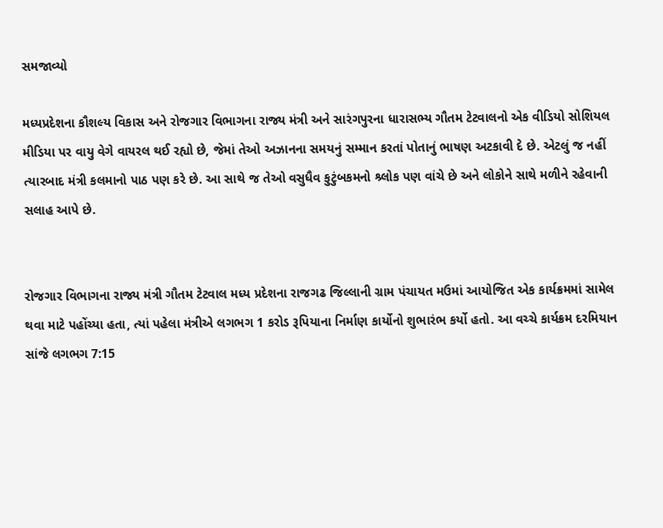સમજાવ્યો

મધ્યપ્રદેશના કૌશલ્ય વિકાસ અને રોજગાર વિભાગના રાજ્ય મંત્રી અને સારંગપુરના ધારાસભ્ય ગૌતમ ટેટવાલનો એક વીડિયો સોશિયલ મીડિયા પર વાયુ વેગે વાયરલ થઈ રહ્યો છે, જેમાં તેઓ અઝાનના સમયનું સમ્માન કરતાં પોતાનું ભાષણ અટકાવી દે છે. એટલું જ નહીં ત્યારબાદ મંત્રી કલમાનો પાઠ પણ કરે છે. આ સાથે જ તેઓ વસુધૈવ કુટુંબકમનો શ્ર્લોક પણ વાંચે છે અને લોકોને સાથે મળીને રહેવાની સલાહ આપે છે.


રોજગાર વિભાગના રાજ્ય મંત્રી ગૌતમ ટેટવાલ મધ્ય પ્રદેશના રાજગઢ જિલ્લાની ગ્રામ પંચાયત મઉમાં આયોજિત એક કાર્યક્રમમાં સામેલ થવા માટે પહોંચ્યા હતા, ત્યાં પહેલા મંત્રીએ લગભગ 1 કરોડ રૂપિયાના નિર્માણ કાર્યોનો શુભારંભ કર્યો હતો. આ વચ્ચે કાર્યક્રમ દરમિયાન સાંજે લગભગ 7:15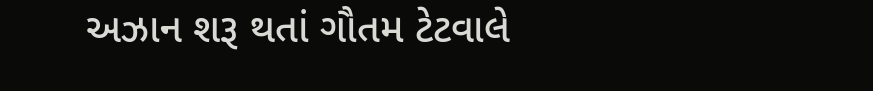અઝાન શરૂ થતાં ગૌતમ ટેટવાલે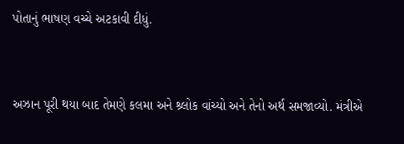પોતાનું ભાષણ વચ્ચે અટકાવી દીધું.


અઝાન પૂરી થયા બાદ તેમણે કલમા અને શ્ર્લોક વાંચ્યો અને તેનો અર્થ સમજાવ્યો. મંત્રીએ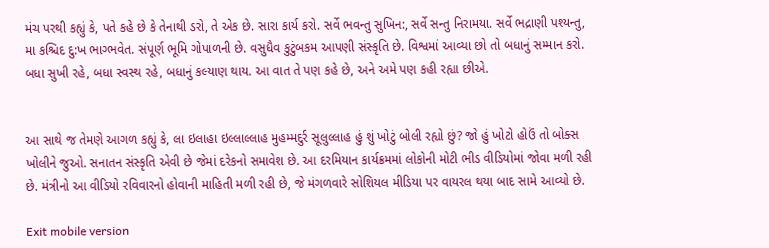મંચ પરથી કહ્યું કે, પતે કહે છે કે તેનાથી ડરો, તે એક છે. સારા કાર્ય કરો. સર્વે ભવન્તુ સુખિન:, સર્વે સન્તુ નિરામયા. સર્વે ભદ્રાણી પશ્યન્તુ, મા કશ્ચિદ દુ:ખ ભાગ્ભવેત. સંપૂર્ણ ભૂમિ ગોપાળની છે. વસુધૈવ કુટુંબકમ આપણી સંસ્કૃતિ છે. વિશ્વમાં આવ્યા છો તો બધાનું સમ્માન કરો. બધા સુખી રહે, બધા સ્વસ્થ રહે, બધાનું કલ્યાણ થાય. આ વાત તે પણ કહે છે, અને અમે પણ કહી રહ્યા છીએ.


આ સાથે જ તેમણે આગળ કહ્યું કે, લા ઇલાહા ઇલ્લાલ્લાહ મુહમ્મદુર્ર સૂલુલ્લાહ હું શું ખોટું બોલી રહ્યો છું? જો હું ખોટો હોઉં તો બોક્સ ખોલીને જુઓ. સનાતન સંસ્કૃતિ એવી છે જેમાં દરેકનો સમાવેશ છે. આ દરમિયાન કાર્યક્રમમાં લોકોની મોટી ભીડ વીડિયોમાં જોવા મળી રહી છે. મંત્રીનો આ વીડિયો રવિવારનો હોવાની માહિતી મળી રહી છે, જે મંગળવારે સોશિયલ મીડિયા પર વાયરલ થયા બાદ સામે આવ્યો છે.

Exit mobile version